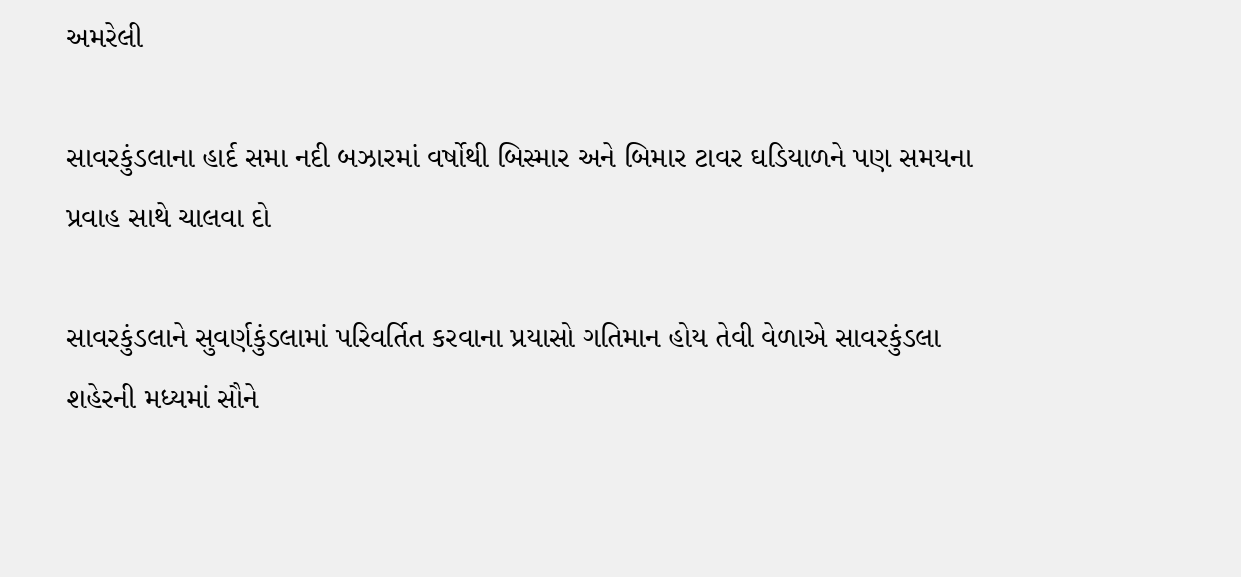અમરેલી

સાવરકુંડલાના હાર્દ સમા નદી બઝારમાં વર્ષોથી બિસ્માર અને બિમાર ટાવર ઘડિયાળને પણ સમયના પ્રવાહ સાથે ચાલવા દો

સાવરકુંડલાને સુવર્ણકુંડલામાં પરિવર્તિત કરવાના પ્રયાસો ગતિમાન હોય તેવી વેળાએ સાવરકુંડલા શહેરની મધ્યમાં સૌને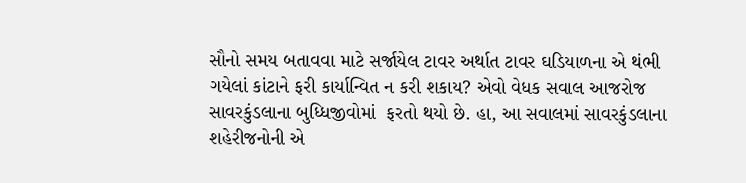સૌનો સમય બતાવવા માટે સર્જાયેલ ટાવર અર્થાત ટાવર ઘડિયાળના એ થંભી ગયેલાં કાંટાને ફરી કાર્યાન્વિત ન કરી શકાય? એવો વેધક સવાલ આજરોજ સાવરકુંડલાના બુધ્ધિજીવોમાં  ફરતો થયો છે. હા, આ સવાલમાં સાવરકુંડલાના શહેરીજનોની એ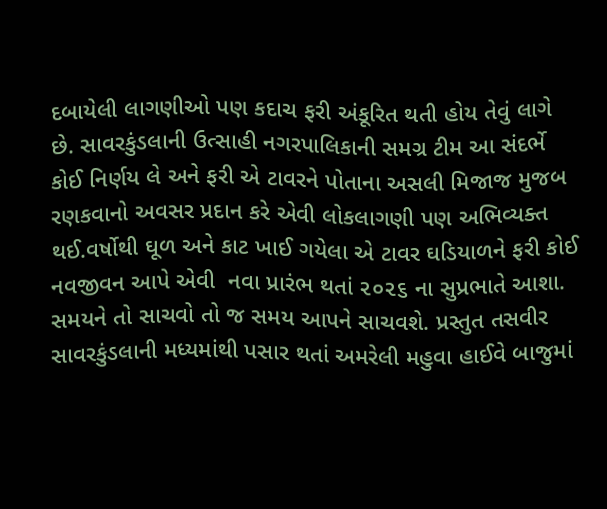દબાયેલી લાગણીઓ પણ કદાચ ફરી અંકૂરિત થતી હોય તેવું લાગે છે. સાવરકુંડલાની ઉત્સાહી નગરપાલિકાની સમગ્ર ટીમ આ સંદર્ભે કોઈ નિર્ણય લે અને ફરી એ ટાવરને પોતાના અસલી મિજાજ મુજબ રણકવાનો અવસર પ્રદાન કરે એવી લોકલાગણી પણ અભિવ્યક્ત થઈ.વર્ષોથી ઘૂળ અને કાટ ખાઈ ગયેલા એ ટાવર ઘડિયાળને ફરી કોઈ નવજીવન આપે એવી  નવા પ્રારંભ થતાં ૨૦૨૬ ના સુપ્રભાતે આશા. સમયને તો સાચવો તો જ સમય આપને સાચવશે. પ્રસ્તુત તસવીર સાવરકુંડલાની મધ્યમાંથી પસાર થતાં અમરેલી મહુવા હાઈવે બાજુમાં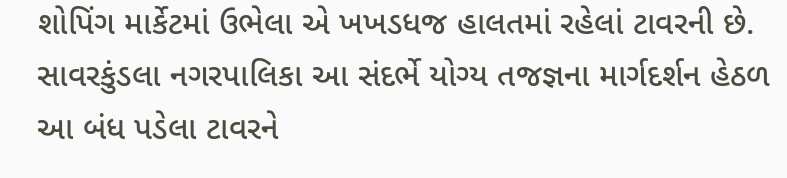શોપિંગ માર્કેટમાં ઉભેલા એ ખખડધજ હાલતમાં રહેલાં ટાવરની છે. સાવરકુંડલા નગરપાલિકા આ સંદર્ભે યોગ્ય તજજ્ઞના માર્ગદર્શન હેઠળ આ બંધ પડેલા ટાવરને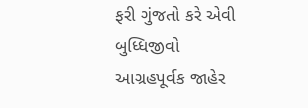ફરી ગુંજતો કરે એવી બુધ્ધિજીવો આગ્રહપૂર્વક જાહેર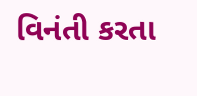વિનંતી કરતા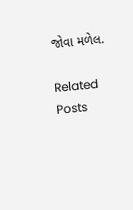જોવા મળેલ.

Related Posts